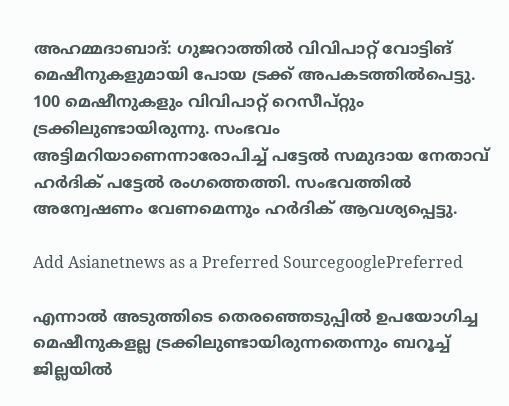അഹമ്മദാബാദ്: ഗുജറാത്തില്‍ വിവിപാറ്റ് വോട്ടിങ് മെഷീനുകളുമായി പോയ ട്രക്ക് അപകടത്തില്‍പെട്ടു. 100 മെഷീനുകളും വിവിപാറ്റ് റെസീപ്റ്റും ട്രക്കിലുണ്ടായിരുന്നു. സംഭവം അട്ടിമറിയാണെന്നാരോപിച്ച് പട്ടേല്‍ സമുദായ നേതാവ് ഹര്‍ദിക് പട്ടേല്‍ രംഗത്തെത്തി. സംഭവത്തില്‍ അന്വേഷണം വേണമെന്നും ഹര്‍ദിക് ആവശ്യപ്പെട്ടു.

Add Asianetnews as a Preferred SourcegooglePreferred

എന്നാല്‍ അടുത്തിടെ തെരഞ്ഞെടുപ്പില്‍ ഉപയോഗിച്ച മെഷീനുകളല്ല ട്രക്കിലുണ്ടായിരുന്നതെന്നും ബറൂച്ച് ജില്ലയില്‍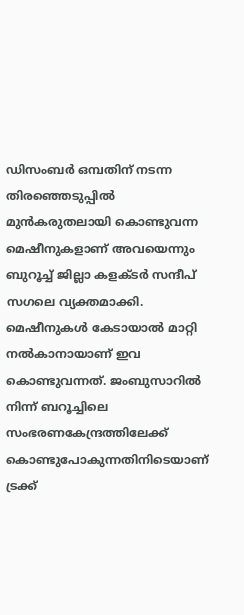ഡിസംബര്‍ ഒമ്പതിന് നടന്ന തിരഞ്ഞെടുപ്പില്‍ മുന്‍കരുതലായി കൊണ്ടുവന്ന മെഷീനുകളാണ് അവയെന്നും ബുറൂച്ച് ജില്ലാ കളക്ടര്‍ സന്ദീപ് സഗലെ വ്യക്തമാക്കി. മെഷീനുകള്‍ കേടായാല്‍ മാറ്റി നല്‍കാനായാണ് ഇവ കൊണ്ടുവന്നത്. ജംബുസാറില്‍ നിന്ന് ബറൂച്ചിലെ സംഭരണകേന്ദ്രത്തിലേക്ക് കൊണ്ടുപോകുന്നതിനിടെയാണ് ട്രക്ക്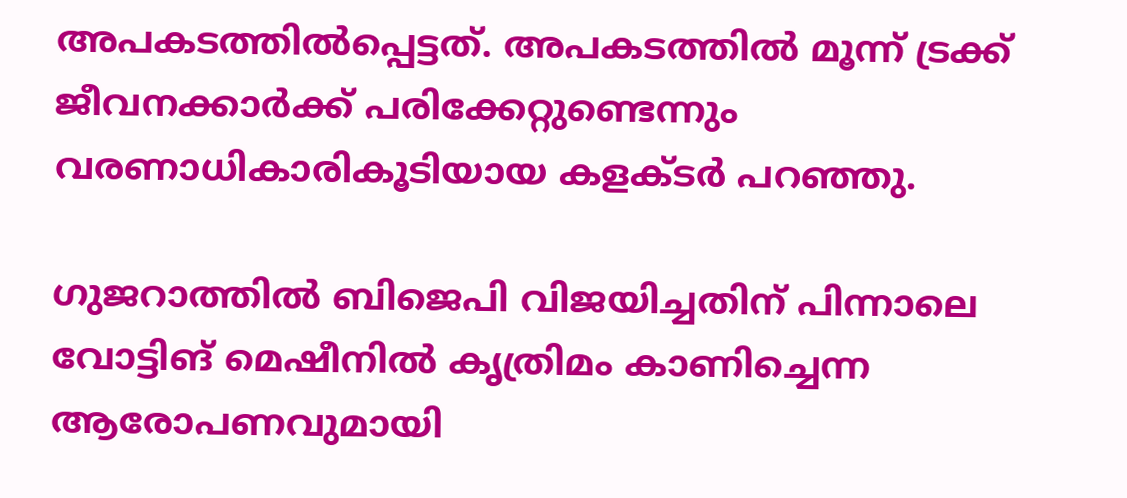അപകടത്തില്‍പ്പെട്ടത്. അപകടത്തില്‍ മൂന്ന് ട്രക്ക് ജീവനക്കാര്‍ക്ക് പരിക്കേറ്റുണ്ടെന്നും വരണാധികാരികൂടിയായ കളക്ടര്‍ പറഞ്ഞു.

ഗുജറാത്തില്‍ ബിജെപി വിജയിച്ചതിന് പിന്നാലെ വോട്ടിങ് മെഷീനില്‍ കൃത്രിമം കാണിച്ചെന്ന ആരോപണവുമായി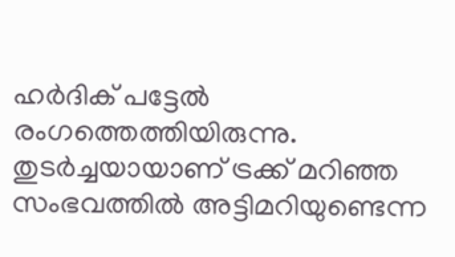ഹര്‍ദിക് പട്ടേല്‍ രംഗത്തെത്തിയിരുന്നു. തുടര്‍ച്ചയായാണ് ട്രക്ക് മറിഞ്ഞ സംഭവത്തില്‍ അട്ടിമറിയുണ്ടെന്ന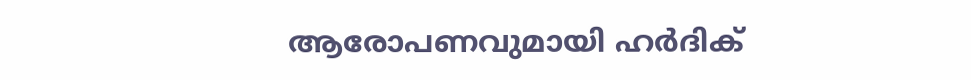ആരോപണവുമായി ഹര്‍ദിക്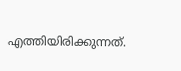എത്തിയിരിക്കുന്നത്.